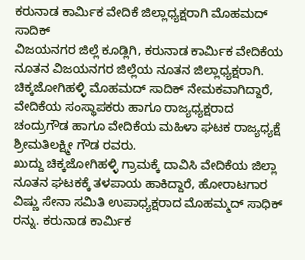ಕರುನಾಡ ಕಾರ್ಮಿಕ ವೇದಿಕೆ ಜಿಲ್ಲಾಧ್ಯಕ್ಷರಾಗಿ ಮೊಹಮದ್ ಸಾದಿಕ್
ವಿಜಯನಗರ ಜಿಲ್ಲೆ ಕೂಡ್ಲಿಗಿ, ಕರುನಾಡ ಕಾರ್ಮಿಕ ವೇದಿಕೆಯ ನೂತನ ವಿಜಯನಗರ ಜಿಲ್ಲೆಯ ನೂತನ ಜಿಲ್ಲಾಧ್ಯಕ್ಷರಾಗಿ. ಚಿಕ್ಕಜೋಗಿಹಳ್ಳಿ ಮೊಹಮದ್ ಸಾದಿಕ್ ನೇಮಕವಾಗಿದ್ದಾರೆ, ವೇದಿಕೆಯ ಸಂಸ್ಥಾಪಕರು ಹಾಗೂ ರಾಜ್ಯಧ್ಯಕ್ಷರಾದ ಚಂದ್ರುಗೌಡ ಹಾಗೂ ವೇದಿಕೆಯ ಮಹಿಳಾ ಘಟಕ ರಾಜ್ಯಧ್ಯಕ್ಷೆ ಶ್ರೀಮತಿಲಕ್ಷ್ಮೀ ಗೌಡ ರವರು.
ಖುದ್ದು ಚಿಕ್ಕಜೋಗಿಹಳ್ಳಿ ಗ್ರಾಮಕ್ಕೆ ದಾವಿಸಿ ವೇದಿಕೆಯ ಜಿಲ್ಲಾ ನೂತನ ಘಟಕಕ್ಕೆ ತಳಪಾಯ ಹಾಕಿದ್ದಾರೆ, ಹೋರಾಟಗಾರ ವಿಷ್ಣು ಸೇನಾ ಸಮಿತಿ ಉಪಾಧ್ಯಕ್ಷರಾದ ಮೊಹಮ್ಮದ್ ಸಾಧಿಕ್ ರನ್ನು. ಕರುನಾಡ ಕಾರ್ಮಿಕ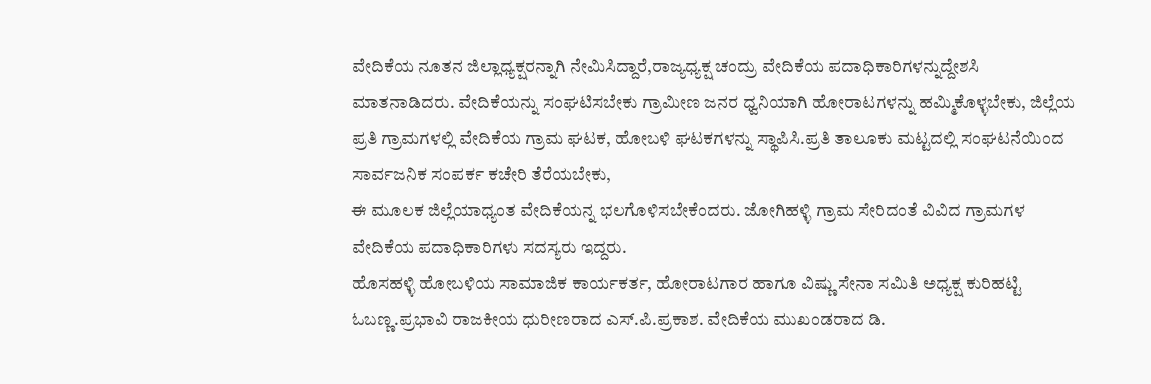ವೇದಿಕೆಯ ನೂತನ ಜಿಲ್ಲಾಧ್ಯಕ್ಷರನ್ನಾಗಿ ನೇಮಿಸಿದ್ದಾರೆ,ರಾಜ್ಯಧ್ಯಕ್ಷ ಚಂದ್ರು ವೇದಿಕೆಯ ಪದಾಧಿಕಾರಿಗಳನ್ನುದ್ದೇಶಸಿ ಮಾತನಾಡಿದರು. ವೇದಿಕೆಯನ್ನು ಸಂಘಟಿಸಬೇಕು ಗ್ರಾಮೀಣ ಜನರ ಧ್ವನಿಯಾಗಿ ಹೋರಾಟಗಳನ್ನು ಹಮ್ಮಿಕೊಳ್ಳಬೇಕು, ಜಿಲ್ಲೆಯ ಪ್ರತಿ ಗ್ರಾಮಗಳಲ್ಲಿ ವೇದಿಕೆಯ ಗ್ರಾಮ ಘಟಕ, ಹೋಬಳಿ ಘಟಕಗಳನ್ನು ಸ್ಥಾಪಿಸಿ.ಪ್ರತಿ ತಾಲೂಕು ಮಟ್ಟದಲ್ಲಿ ಸಂಘಟನೆಯಿಂದ ಸಾರ್ವಜನಿಕ ಸಂಪರ್ಕ ಕಚೇರಿ ತೆರೆಯಬೇಕು,
ಈ ಮೂಲಕ ಜಿಲ್ಲೆಯಾಧ್ಯಂತ ವೇದಿಕೆಯನ್ನ ಭಲಗೊಳಿಸಬೇಕೆಂದರು. ಜೋಗಿಹಳ್ಳಿ ಗ್ರಾಮ ಸೇರಿದಂತೆ ವಿವಿದ ಗ್ರಾಮಗಳ ವೇದಿಕೆಯ ಪದಾಧಿಕಾರಿಗಳು ಸದಸ್ಯರು ಇದ್ದರು.
ಹೊಸಹಳ್ಳಿ ಹೋಬಳಿಯ ಸಾಮಾಜಿಕ ಕಾರ್ಯಕರ್ತ, ಹೋರಾಟಗಾರ ಹಾಗೂ ವಿಷ್ಣು ಸೇನಾ ಸಮಿತಿ ಅಧ್ಯಕ್ಷ ಕುರಿಹಟ್ಟಿ ಓಬಣ್ಣ.ಪ್ರಭಾವಿ ರಾಜಕೀಯ ಧುರೀಣರಾದ ಎಸ್.ಪಿ.ಪ್ರಕಾಶ. ವೇದಿಕೆಯ ಮುಖಂಡರಾದ ಡಿ.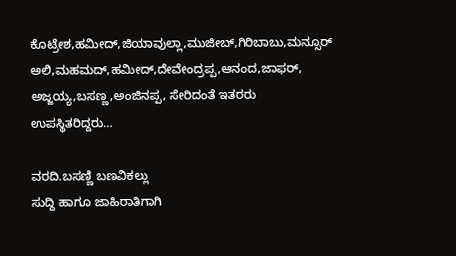ಕೊಟ್ರೇಶ,ಹಮೀದ್,ಜಿಯಾವುಲ್ಲಾ,ಮುಜೀಬ್,ಗಿರಿಬಾಬು,ಮನ್ಸೂರ್ ಅಲಿ,ಮಹಮದ್,ಹಮೀದ್,ದೇವೇಂದ್ರಪ್ಪ,ಆನಂದ,ಜಾಫರ್, ಅಜ್ಜಯ್ಯ,ಬಸಣ್ಣ,ಅಂಜಿನಪ್ಪ, ಸೇರಿದಂತೆ ಇತರರು ಉಪಸ್ಥಿತರಿದ್ದರು…

ವರದಿ.ಬಸಣ್ಣಿ ಬಣವಿಕಲ್ಲು
ಸುದ್ದಿ ಹಾಗೂ ಜಾಹಿರಾತಿಗಾಗಿ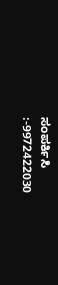ಸಂಪರ್ಕಿಸಿ :-9972422030